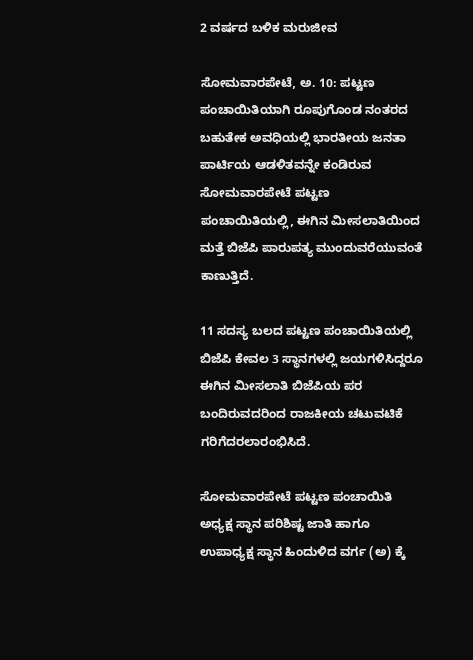2 ವರ್ಷದ ಬಳಿಕ ಮರುಜೀವ

ಸೋಮವಾರಪೇಟೆ, ಅ. 10: ಪಟ್ಟಣ ಪಂಚಾಯಿತಿಯಾಗಿ ರೂಪುಗೊಂಡ ನಂತರದ ಬಹುತೇಕ ಅವಧಿಯಲ್ಲಿ ಭಾರತೀಯ ಜನತಾ ಪಾರ್ಟಿಯ ಆಡಳಿತವನ್ನೇ ಕಂಡಿರುವ ಸೋಮವಾರಪೇಟೆ ಪಟ್ಟಣ ಪಂಚಾಯಿತಿಯಲ್ಲಿ, ಈಗಿನ ಮೀಸಲಾತಿಯಿಂದ ಮತ್ತೆ ಬಿಜೆಪಿ ಪಾರುಪತ್ಯ ಮುಂದುವರೆಯುವಂತೆ ಕಾಣುತ್ತಿದೆ.

11 ಸದಸ್ಯ ಬಲದ ಪಟ್ಟಣ ಪಂಚಾಯಿತಿಯಲ್ಲಿ ಬಿಜೆಪಿ ಕೇವಲ 3 ಸ್ಥಾನಗಳಲ್ಲಿ ಜಯಗಳಿಸಿದ್ದರೂ ಈಗಿನ ಮೀಸಲಾತಿ ಬಿಜೆಪಿಯ ಪರ ಬಂದಿರುವದರಿಂದ ರಾಜಕೀಯ ಚಟುವಟಿಕೆ ಗರಿಗೆದರಲಾರಂಭಿಸಿದೆ.

ಸೋಮವಾರಪೇಟೆ ಪಟ್ಟಣ ಪಂಚಾಯಿತಿ ಅಧ್ಯಕ್ಷ ಸ್ಥಾನ ಪರಿಶಿಷ್ಟ ಜಾತಿ ಹಾಗೂ ಉಪಾಧ್ಯಕ್ಷ ಸ್ಥಾನ ಹಿಂದುಳಿದ ವರ್ಗ (ಅ) ಕ್ಕೆ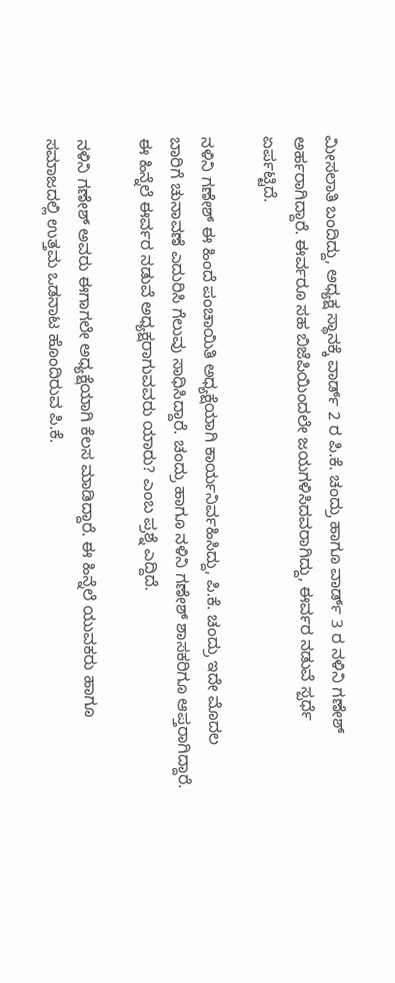ಮೀಸಲಾತಿ ಬಂದಿದ್ದು, ಅಧ್ಯಕ್ಷ ಸ್ಥಾನಕ್ಕೆ ವಾರ್ಡ್ 2 ರ ಪಿ.ಕೆ. ಚಂದ್ರು ಹಾಗೂ ವಾರ್ಡ್ 3 ರ ನಳಿನಿ ಗಣೇಶ್ ಅರ್ಹರಾಗಿದ್ದಾರೆ. ಈರ್ವರೂ ಸಹ ಬಿಜೆಪಿಯಿಂದಲೇ ಜಯಗಳಿಸಿದವರಾಗಿದ್ದು, ಈರ್ವರ ನಡುವೆ ಸ್ಪರ್ಧೆ ಏರ್ಪಟ್ಟಿದೆ.

ನಳಿನಿ ಗಣೇಶ್ ಈ ಹಿಂದೆ ಪಂಚಾಯಿತಿ ಅಧ್ಯಕ್ಷೆಯಾಗಿ ಕಾರ್ಯನಿರ್ವಹಿಸಿದ್ದು, ಪಿ.ಕೆ. ಚಂದ್ರು ಇದೇ ಮೊದಲ ಬಾರಿಗೆ ಚುನಾವಣೆ ಎದುರಿಸಿ ಗೆಲುವು ಸಾಧಿಸಿದ್ದಾರೆ. ಚಂದ್ರು ಹಾಗೂ ನಳಿನಿ ಗಣೇಶ್ ಶಾಸಕರಿಗೂ ಆಪ್ತರಾಗಿದ್ದಾರೆ. ಈ ಹಿನ್ನೆಲೆ ಈರ್ವರ ನಡುವೆ ಅಧ್ಯಕ್ಷರಾಗುವವರು ಯಾರು? ಎಂಬ ಪ್ರಶ್ನೆ ಎದ್ದಿದೆ.

ನಳಿನಿ ಗಣೇಶ್ ಅವರು ಈಗಾಗಲೇ ಅಧ್ಯಕ್ಷೆಯಾಗಿ ಕೆಲಸ ಮಾಡಿದ್ದಾರೆ. ಈ ಹಿನ್ನೆಲೆ ಯುವಕರು ಹಾಗೂ ಸಮಾಜದಲ್ಲಿ ಉತ್ತಮ ಒಡನಾಟ ಹೊಂದಿರುವ ಪಿ.ಕೆ.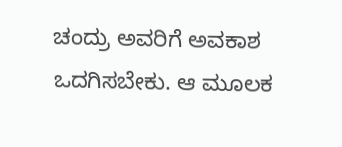ಚಂದ್ರು ಅವರಿಗೆ ಅವಕಾಶ ಒದಗಿಸಬೇಕು. ಆ ಮೂಲಕ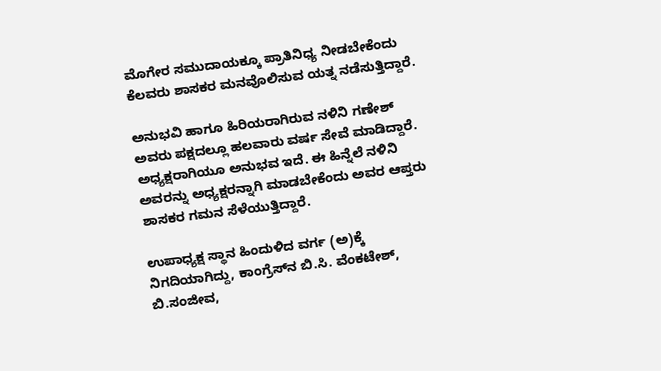ಮೊಗೇರ ಸಮುದಾಯಕ್ಕೂ ಪ್ರಾತಿನಿಧ್ಯ ನೀಡಬೇಕೆಂದು ಕೆಲವರು ಶಾಸಕರ ಮನವೊಲಿಸುವ ಯತ್ನ ನಡೆಸುತ್ತಿದ್ದಾರೆ.

ಅನುಭವಿ ಹಾಗೂ ಹಿರಿಯರಾಗಿರುವ ನಳಿನಿ ಗಣೇಶ್ ಅವರು ಪಕ್ಷದಲ್ಲೂ ಹಲವಾರು ವರ್ಷ ಸೇವೆ ಮಾಡಿದ್ದಾರೆ. ಅಧ್ಯಕ್ಷರಾಗಿಯೂ ಅನುಭವ ಇದೆ. ಈ ಹಿನ್ನೆಲೆ ನಳಿನಿ ಅವರನ್ನು ಅಧ್ಯಕ್ಷರನ್ನಾಗಿ ಮಾಡಬೇಕೆಂದು ಅವರ ಆಪ್ತರು ಶಾಸಕರ ಗಮನ ಸೆಳೆಯುತ್ತಿದ್ದಾರೆ.

ಉಪಾಧ್ಯಕ್ಷ ಸ್ಥಾನ ಹಿಂದುಳಿದ ವರ್ಗ (ಅ)ಕ್ಕೆ ನಿಗದಿಯಾಗಿದ್ದು, ಕಾಂಗ್ರೆಸ್‍ನ ಬಿ.ಸಿ. ವೆಂಕಟೇಶ್, ಬಿ.ಸಂಜೀವ,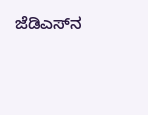ಜೆಡಿಎಸ್‍ನ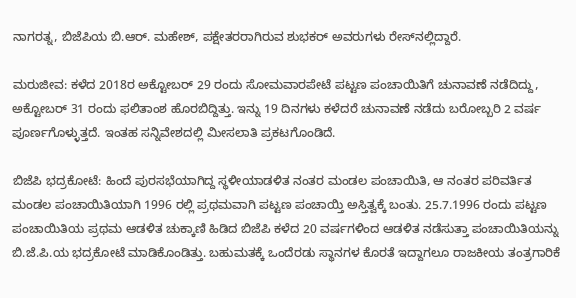ನಾಗರತ್ನ, ಬಿಜೆಪಿಯ ಬಿ.ಆರ್. ಮಹೇಶ್, ಪಕ್ಷೇತರರಾಗಿರುವ ಶುಭಕರ್ ಅವರುಗಳು ರೇಸ್‍ನಲ್ಲಿದ್ದಾರೆ.

ಮರುಜೀವ: ಕಳೆದ 2018ರ ಅಕ್ಟೋಬರ್ 29 ರಂದು ಸೋಮವಾರಪೇಟೆ ಪಟ್ಟಣ ಪಂಚಾಯಿತಿಗೆ ಚುನಾವಣೆ ನಡೆದಿದ್ದು, ಅಕ್ಟೋಬರ್ 31 ರಂದು ಫಲಿತಾಂಶ ಹೊರಬಿದ್ದಿತ್ತು. ಇನ್ನು 19 ದಿನಗಳು ಕಳೆದರೆ ಚುನಾವಣೆ ನಡೆದು ಬರೋಬ್ಬರಿ 2 ವರ್ಷ ಪೂರ್ಣಗೊಳ್ಳುತ್ತದೆ. ಇಂತಹ ಸನ್ನಿವೇಶದಲ್ಲಿ ಮೀಸಲಾತಿ ಪ್ರಕಟಗೊಂಡಿದೆ.

ಬಿಜೆಪಿ ಭದ್ರಕೋಟೆ: ಹಿಂದೆ ಪುರಸಭೆಯಾಗಿದ್ದ ಸ್ಥಳೀಯಾಡಳಿತ ನಂತರ ಮಂಡಲ ಪಂಚಾಯಿತಿ, ಆ ನಂತರ ಪರಿವರ್ತಿತ ಮಂಡಲ ಪಂಚಾಯಿತಿಯಾಗಿ 1996 ರಲ್ಲಿ ಪ್ರಥಮವಾಗಿ ಪಟ್ಟಣ ಪಂಚಾಯ್ತಿ ಅಸ್ತಿತ್ವಕ್ಕೆ ಬಂತು. 25.7.1996 ರಂದು ಪಟ್ಟಣ ಪಂಚಾಯಿತಿಯ ಪ್ರಥಮ ಆಡಳಿತ ಚುಕ್ಕಾಣಿ ಹಿಡಿದ ಬಿಜೆಪಿ ಕಳೆದ 20 ವರ್ಷಗಳಿಂದ ಆಡಳಿತ ನಡೆಸುತ್ತಾ ಪಂಚಾಯಿತಿಯನ್ನು ಬಿ.ಜೆ.ಪಿ.ಯ ಭದ್ರಕೋಟೆ ಮಾಡಿಕೊಂಡಿತ್ತು. ಬಹುಮತಕ್ಕೆ ಒಂದೆರಡು ಸ್ಥಾನಗಳ ಕೊರತೆ ಇದ್ದಾಗಲೂ ರಾಜಕೀಯ ತಂತ್ರಗಾರಿಕೆ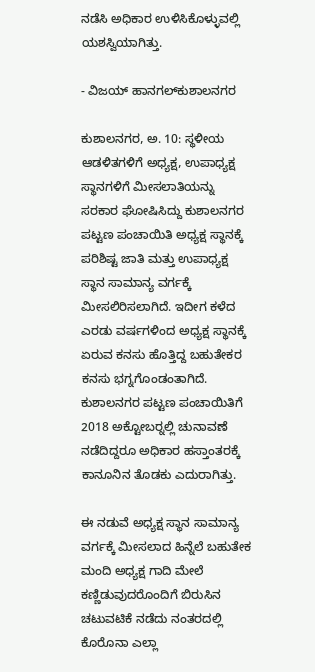ನಡೆಸಿ ಅಧಿಕಾರ ಉಳಿಸಿಕೊಳ್ಳುವಲ್ಲಿ ಯಶಸ್ವಿಯಾಗಿತ್ತು.

- ವಿಜಯ್ ಹಾನಗಲ್‍ಕುಶಾಲನಗರ

ಕುಶಾಲನಗರ, ಅ. 10: ಸ್ಥಳೀಯ ಆಡಳಿತಗಳಿಗೆ ಅಧ್ಯಕ್ಷ, ಉಪಾಧ್ಯಕ್ಷ ಸ್ಥಾನಗಳಿಗೆ ಮೀಸಲಾತಿಯನ್ನು ಸರಕಾರ ಘೋಷಿಸಿದ್ದು ಕುಶಾಲನಗರ ಪಟ್ಟಣ ಪಂಚಾಯಿತಿ ಅಧ್ಯಕ್ಷ ಸ್ಥಾನಕ್ಕೆ ಪರಿಶಿಷ್ಟ ಜಾತಿ ಮತ್ತು ಉಪಾಧ್ಯಕ್ಷ ಸ್ಥಾನ ಸಾಮಾನ್ಯ ವರ್ಗಕ್ಕೆ ಮೀಸಲಿರಿಸಲಾಗಿದೆ. ಇದೀಗ ಕಳೆದ ಎರಡು ವರ್ಷಗಳಿಂದ ಅಧ್ಯಕ್ಷ ಸ್ಥಾನಕ್ಕೆ ಏರುವ ಕನಸು ಹೊತ್ತಿದ್ದ ಬಹುತೇಕರ ಕನಸು ಭಗ್ನಗೊಂಡಂತಾಗಿದೆ. ಕುಶಾಲನಗರ ಪಟ್ಟಣ ಪಂಚಾಯಿತಿಗೆ 2018 ಅಕ್ಟೋಬರ್‍ನಲ್ಲಿ ಚುನಾವಣೆ ನಡೆದಿದ್ದರೂ ಅಧಿಕಾರ ಹಸ್ತಾಂತರಕ್ಕೆ ಕಾನೂನಿನ ತೊಡಕು ಎದುರಾಗಿತ್ತು.

ಈ ನಡುವೆ ಅಧ್ಯಕ್ಷ ಸ್ಥಾನ ಸಾಮಾನ್ಯ ವರ್ಗಕ್ಕೆ ಮೀಸಲಾದ ಹಿನ್ನೆಲೆ ಬಹುತೇಕ ಮಂದಿ ಅಧ್ಯಕ್ಷ ಗಾದಿ ಮೇಲೆ ಕಣ್ಣಿಡುವುದರೊಂದಿಗೆ ಬಿರುಸಿನ ಚಟುವಟಿಕೆ ನಡೆದು ನಂತರದಲ್ಲಿ ಕೊರೊನಾ ಎಲ್ಲಾ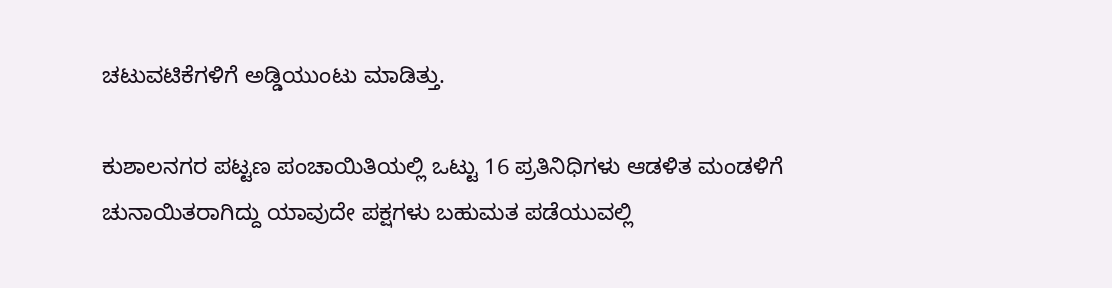ಚಟುವಟಿಕೆಗಳಿಗೆ ಅಡ್ಡಿಯುಂಟು ಮಾಡಿತ್ತು.

ಕುಶಾಲನಗರ ಪಟ್ಟಣ ಪಂಚಾಯಿತಿಯಲ್ಲಿ ಒಟ್ಟು 16 ಪ್ರತಿನಿಧಿಗಳು ಆಡಳಿತ ಮಂಡಳಿಗೆ ಚುನಾಯಿತರಾಗಿದ್ದು ಯಾವುದೇ ಪಕ್ಷಗಳು ಬಹುಮತ ಪಡೆಯುವಲ್ಲಿ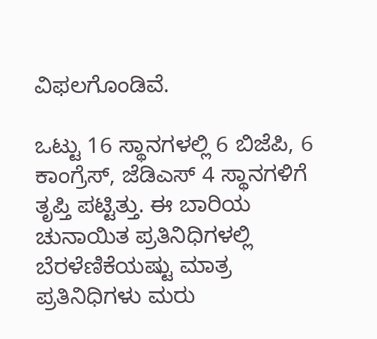ವಿಫಲಗೊಂಡಿವೆ.

ಒಟ್ಟು 16 ಸ್ಥಾನಗಳಲ್ಲಿ 6 ಬಿಜೆಪಿ, 6 ಕಾಂಗ್ರೆಸ್, ಜೆಡಿಎಸ್ 4 ಸ್ಥಾನಗಳಿಗೆ ತೃಪ್ತಿ ಪಟ್ಟಿತ್ತು. ಈ ಬಾರಿಯ ಚುನಾಯಿತ ಪ್ರತಿನಿಧಿಗಳಲ್ಲಿ ಬೆರಳೆಣಿಕೆಯಷ್ಟು ಮಾತ್ರ ಪ್ರತಿನಿಧಿಗಳು ಮರು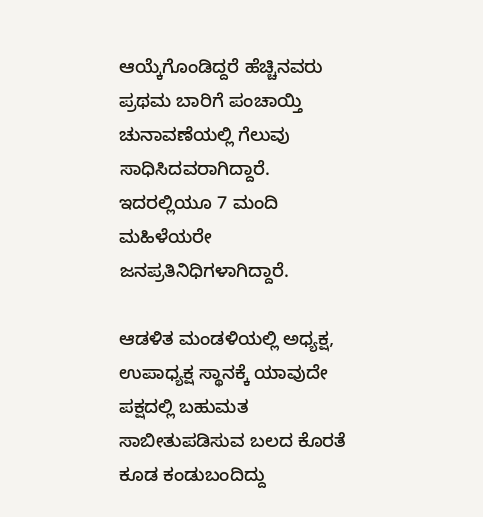ಆಯ್ಕೆಗೊಂಡಿದ್ದರೆ ಹೆಚ್ಚಿನವರು ಪ್ರಥಮ ಬಾರಿಗೆ ಪಂಚಾಯ್ತಿ ಚುನಾವಣೆಯಲ್ಲಿ ಗೆಲುವು ಸಾಧಿಸಿದವರಾಗಿದ್ದಾರೆ. ಇದರಲ್ಲಿಯೂ 7 ಮಂದಿ ಮಹಿಳೆಯರೇ ಜನಪ್ರತಿನಿಧಿಗಳಾಗಿದ್ದಾರೆ.

ಆಡಳಿತ ಮಂಡಳಿಯಲ್ಲಿ ಅಧ್ಯಕ್ಷ, ಉಪಾಧ್ಯಕ್ಷ ಸ್ಥಾನಕ್ಕೆ ಯಾವುದೇ ಪಕ್ಷದಲ್ಲಿ ಬಹುಮತ ಸಾಬೀತುಪಡಿಸುವ ಬಲದ ಕೊರತೆ ಕೂಡ ಕಂಡುಬಂದಿದ್ದು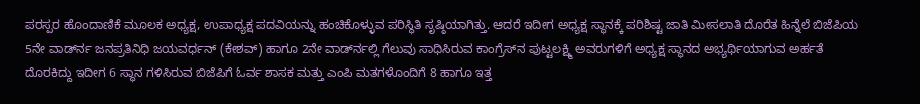ಪರಸ್ಪರ ಹೊಂದಾಣಿಕೆ ಮೂಲಕ ಅಧ್ಯಕ್ಷ, ಉಪಾಧ್ಯಕ್ಷ ಪದವಿಯನ್ನು ಹಂಚಿಕೊಳ್ಳುವ ಪರಿಸ್ಥಿತಿ ಸೃಷ್ಠಿಯಾಗಿತ್ತು. ಆದರೆ ಇದೀಗ ಅಧ್ಯಕ್ಷ ಸ್ಥಾನಕ್ಕೆ ಪರಿಶಿಷ್ಟ ಜಾತಿ ಮೀಸಲಾತಿ ದೊರೆತ ಹಿನ್ನೆಲೆ ಬಿಜೆಪಿಯ 5ನೇ ವಾರ್ಡ್‍ನ ಜನಪ್ರತಿನಿಧಿ ಜಯವರ್ಧನ್ (ಕೇಶವ್) ಹಾಗೂ 2ನೇ ವಾರ್ಡ್‍ನಲ್ಲಿ ಗೆಲುವು ಸಾಧಿಸಿರುವ ಕಾಂಗ್ರೆಸ್‍ನ ಪುಟ್ಟಲಕ್ಷ್ಮಿ ಅವರುಗಳಿಗೆ ಅಧ್ಯಕ್ಷ ಸ್ಥಾನದ ಅಭ್ಯರ್ಥಿಯಾಗುವ ಅರ್ಹತೆ ದೊರಕಿದ್ದು ಇದೀಗ 6 ಸ್ಥಾನ ಗಳಿಸಿರುವ ಬಿಜೆಪಿಗೆ ಓರ್ವ ಶಾಸಕ ಮತ್ತು ಎಂಪಿ ಮತಗಳೊಂದಿಗೆ 8 ಹಾಗೂ ಇತ್ತ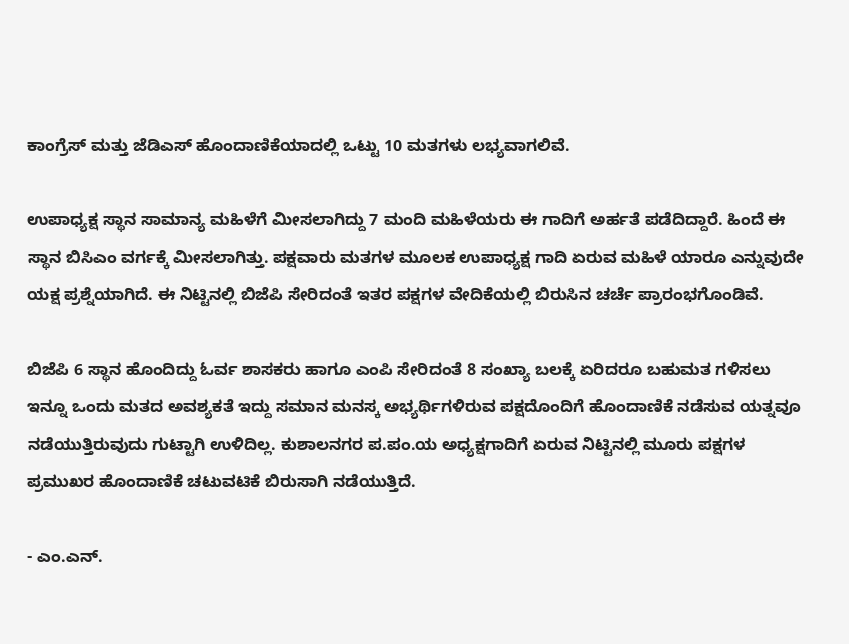ಕಾಂಗ್ರೆಸ್ ಮತ್ತು ಜೆಡಿಎಸ್ ಹೊಂದಾಣಿಕೆಯಾದಲ್ಲಿ ಒಟ್ಟು 10 ಮತಗಳು ಲಭ್ಯವಾಗಲಿವೆ.

ಉಪಾಧ್ಯಕ್ಷ ಸ್ಥಾನ ಸಾಮಾನ್ಯ ಮಹಿಳೆಗೆ ಮೀಸಲಾಗಿದ್ದು 7 ಮಂದಿ ಮಹಿಳೆಯರು ಈ ಗಾದಿಗೆ ಅರ್ಹತೆ ಪಡೆದಿದ್ದಾರೆ. ಹಿಂದೆ ಈ ಸ್ಥಾನ ಬಿಸಿಎಂ ವರ್ಗಕ್ಕೆ ಮೀಸಲಾಗಿತ್ತು. ಪಕ್ಷವಾರು ಮತಗಳ ಮೂಲಕ ಉಪಾಧ್ಯಕ್ಷ ಗಾದಿ ಏರುವ ಮಹಿಳೆ ಯಾರೂ ಎನ್ನುವುದೇ ಯಕ್ಷ ಪ್ರಶ್ನೆಯಾಗಿದೆ. ಈ ನಿಟ್ಟಿನಲ್ಲಿ ಬಿಜೆಪಿ ಸೇರಿದಂತೆ ಇತರ ಪಕ್ಷಗಳ ವೇದಿಕೆಯಲ್ಲಿ ಬಿರುಸಿನ ಚರ್ಚೆ ಪ್ರಾರಂಭಗೊಂಡಿವೆ.

ಬಿಜೆಪಿ 6 ಸ್ಥಾನ ಹೊಂದಿದ್ದು ಓರ್ವ ಶಾಸಕರು ಹಾಗೂ ಎಂಪಿ ಸೇರಿದಂತೆ 8 ಸಂಖ್ಯಾ ಬಲಕ್ಕೆ ಏರಿದರೂ ಬಹುಮತ ಗಳಿಸಲು ಇನ್ನೂ ಒಂದು ಮತದ ಅವಶ್ಯಕತೆ ಇದ್ದು ಸಮಾನ ಮನಸ್ಕ ಅಭ್ಯರ್ಥಿಗಳಿರುವ ಪಕ್ಷದೊಂದಿಗೆ ಹೊಂದಾಣಿಕೆ ನಡೆಸುವ ಯತ್ನವೂ ನಡೆಯುತ್ತಿರುವುದು ಗುಟ್ಟಾಗಿ ಉಳಿದಿಲ್ಲ. ಕುಶಾಲನಗರ ಪ.ಪಂ.ಯ ಅಧ್ಯಕ್ಷಗಾದಿಗೆ ಏರುವ ನಿಟ್ಟಿನಲ್ಲಿ ಮೂರು ಪಕ್ಷಗಳ ಪ್ರಮುಖರ ಹೊಂದಾಣಿಕೆ ಚಟುವಟಿಕೆ ಬಿರುಸಾಗಿ ನಡೆಯುತ್ತಿದೆ.

- ಎಂ.ಎನ್.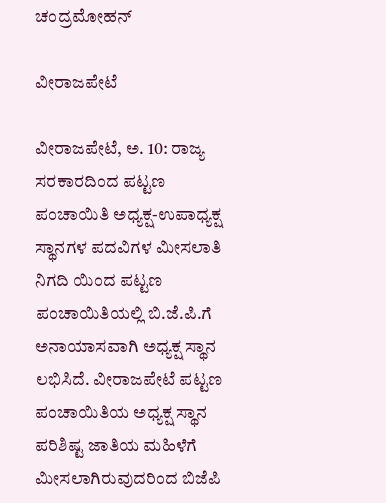ಚಂದ್ರಮೋಹನ್

ವೀರಾಜಪೇಟೆ

ವೀರಾಜಪೇಟೆ, ಅ. 10: ರಾಜ್ಯ ಸರಕಾರದಿಂದ ಪಟ್ಟಣ ಪಂಚಾಯಿತಿ ಅಧ್ಯಕ್ಷ-ಉಪಾಧ್ಯಕ್ಷ ಸ್ಥಾನಗಳ ಪದವಿಗಳ ಮೀಸಲಾತಿ ನಿಗದಿ ಯಿಂದ ಪಟ್ಟಣ ಪಂಚಾಯಿತಿಯಲ್ಲಿ ಬಿ.ಜೆ.ಪಿ.ಗೆ ಅನಾಯಾಸವಾಗಿ ಅಧ್ಯಕ್ಷ ಸ್ಥಾನ ಲಭಿಸಿದೆ. ವೀರಾಜಪೇಟೆ ಪಟ್ಟಣ ಪಂಚಾಯಿತಿಯ ಅಧ್ಯಕ್ಷ ಸ್ಥಾನ ಪರಿಶಿಷ್ಟ ಜಾತಿಯ ಮಹಿಳೆಗೆ ಮೀಸಲಾಗಿರುವುದರಿಂದ ಬಿಜೆಪಿ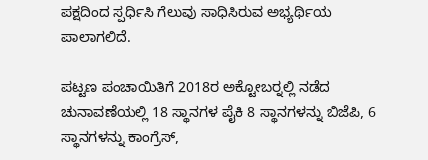ಪಕ್ಷದಿಂದ ಸ್ಪರ್ಧಿಸಿ ಗೆಲುವು ಸಾಧಿಸಿರುವ ಅಭ್ಯರ್ಥಿಯ ಪಾಲಾಗಲಿದೆ.

ಪಟ್ಟಣ ಪಂಚಾಯಿತಿಗೆ 2018ರ ಅಕ್ಟೋಬರ್‍ನಲ್ಲಿ ನಡೆದ ಚುನಾವಣೆಯಲ್ಲಿ 18 ಸ್ಥಾನಗಳ ಪೈಕಿ 8 ಸ್ಥಾನಗಳನ್ನು ಬಿಜೆಪಿ, 6 ಸ್ಥಾನಗಳನ್ನು ಕಾಂಗ್ರೆಸ್,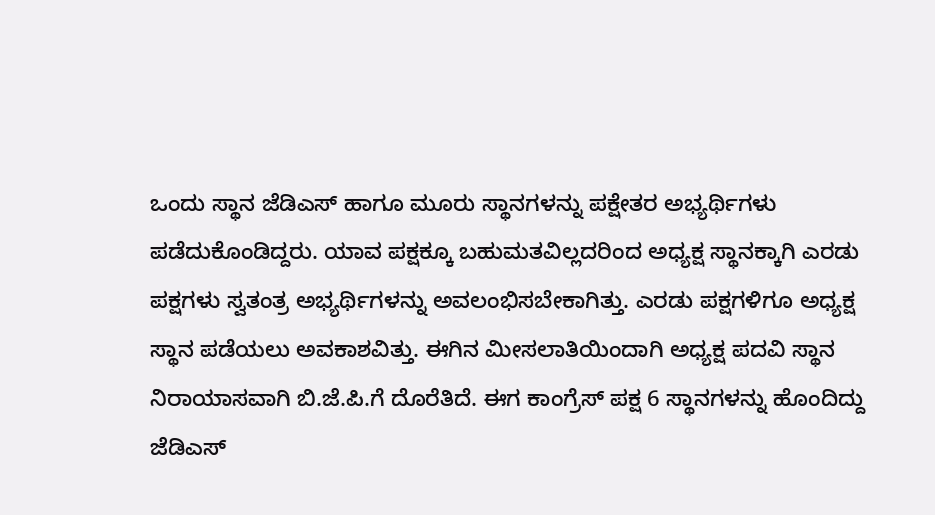ಒಂದು ಸ್ಥಾನ ಜೆಡಿಎಸ್ ಹಾಗೂ ಮೂರು ಸ್ಥಾನಗಳನ್ನು ಪಕ್ಷೇತರ ಅಭ್ಯರ್ಥಿಗಳು ಪಡೆದುಕೊಂಡಿದ್ದರು. ಯಾವ ಪಕ್ಷಕ್ಕೂ ಬಹುಮತವಿಲ್ಲದರಿಂದ ಅಧ್ಯಕ್ಷ ಸ್ಥಾನಕ್ಕಾಗಿ ಎರಡು ಪಕ್ಷಗಳು ಸ್ವತಂತ್ರ ಅಭ್ಯರ್ಥಿಗಳನ್ನು ಅವಲಂಭಿಸಬೇಕಾಗಿತ್ತು. ಎರಡು ಪಕ್ಷಗಳಿಗೂ ಅಧ್ಯಕ್ಷ ಸ್ಥಾನ ಪಡೆಯಲು ಅವಕಾಶವಿತ್ತು. ಈಗಿನ ಮೀಸಲಾತಿಯಿಂದಾಗಿ ಅಧ್ಯಕ್ಷ ಪದವಿ ಸ್ಥಾನ ನಿರಾಯಾಸವಾಗಿ ಬಿ.ಜೆ.ಪಿ.ಗೆ ದೊರೆತಿದೆ. ಈಗ ಕಾಂಗ್ರೆಸ್ ಪಕ್ಷ 6 ಸ್ಥಾನಗಳನ್ನು ಹೊಂದಿದ್ದು ಜೆಡಿಎಸ್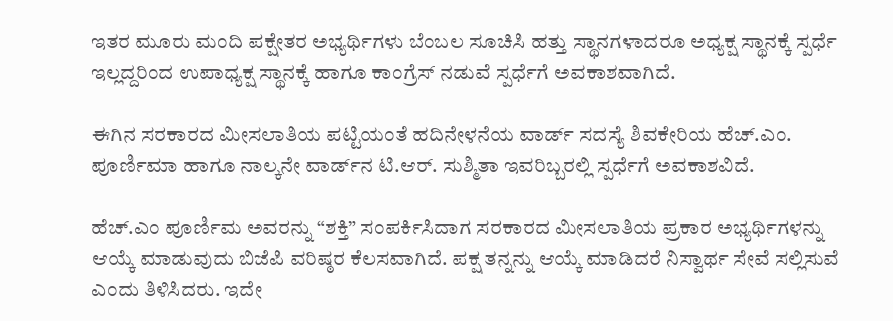ಇತರ ಮೂರು ಮಂದಿ ಪಕ್ಷೇತರ ಅಭ್ಯರ್ಥಿಗಳು ಬೆಂಬಲ ಸೂಚಿಸಿ ಹತ್ತು ಸ್ಥಾನಗಳಾದರೂ ಅಧ್ಯಕ್ಷ ಸ್ಥಾನಕ್ಕೆ ಸ್ಪರ್ಧೆ ಇಲ್ಲದ್ದರಿಂದ ಉಪಾಧ್ಯಕ್ಷ ಸ್ಥಾನಕ್ಕೆ ಹಾಗೂ ಕಾಂಗ್ರೆಸ್ ನಡುವೆ ಸ್ಪರ್ಧೆಗೆ ಅವಕಾಶವಾಗಿದೆ.

ಈಗಿನ ಸರಕಾರದ ಮೀಸಲಾತಿಯ ಪಟ್ಟಿಯಂತೆ ಹದಿನೇಳನೆಯ ವಾರ್ಡ್ ಸದಸ್ಯೆ ಶಿವಕೇರಿಯ ಹೆಚ್.ಎಂ. ಪೂರ್ಣಿಮಾ ಹಾಗೂ ನಾಲ್ಕನೇ ವಾರ್ಡ್‍ನ ಟಿ.ಆರ್. ಸುಶ್ಮಿತಾ ಇವರಿಬ್ಬರಲ್ಲಿ ಸ್ಪರ್ಧೆಗೆ ಅವಕಾಶವಿದೆ.

ಹೆಚ್.ಎಂ ಪೂರ್ಣಿಮ ಅವರನ್ನು “ಶಕ್ತಿ” ಸಂಪರ್ಕಿಸಿದಾಗ ಸರಕಾರದ ಮೀಸಲಾತಿಯ ಪ್ರಕಾರ ಅಭ್ಯರ್ಥಿಗಳನ್ನು ಆಯ್ಕೆ ಮಾಡುವುದು ಬಿಜೆಪಿ ವರಿಷ್ಠರ ಕೆಲಸವಾಗಿದೆ. ಪಕ್ಷ ತನ್ನನ್ನು ಆಯ್ಕೆ ಮಾಡಿದರೆ ನಿಸ್ವಾರ್ಥ ಸೇವೆ ಸಲ್ಲಿಸುವೆ ಎಂದು ತಿಳಿಸಿದರು. ಇದೇ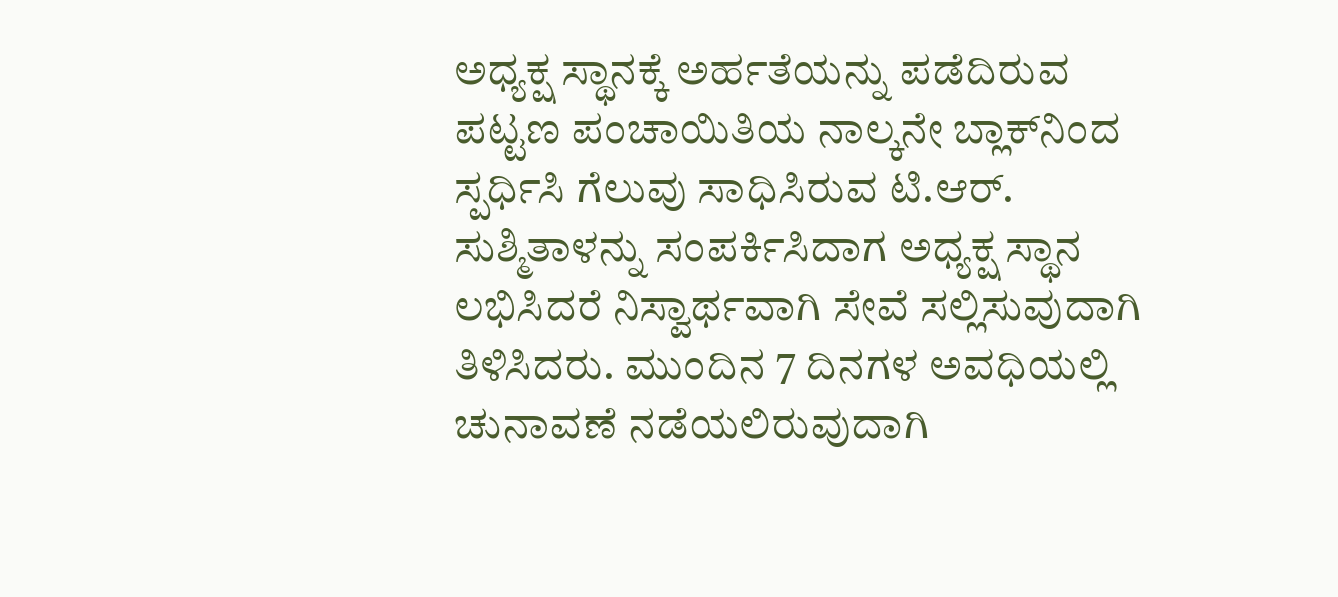ಅಧ್ಯಕ್ಷ ಸ್ಥಾನಕ್ಕೆ ಅರ್ಹತೆಯನ್ನು ಪಡೆದಿರುವ ಪಟ್ಟಣ ಪಂಚಾಯಿತಿಯ ನಾಲ್ಕನೇ ಬ್ಲಾಕ್‍ನಿಂದ ಸ್ಪರ್ಧಿಸಿ ಗೆಲುವು ಸಾಧಿಸಿರುವ ಟಿ.ಆರ್. ಸುಶ್ಮಿತಾಳನ್ನು ಸಂಪರ್ಕಿಸಿದಾಗ ಅಧ್ಯಕ್ಷ ಸ್ಥಾನ ಲಭಿಸಿದರೆ ನಿಸ್ವಾರ್ಥವಾಗಿ ಸೇವೆ ಸಲ್ಲಿಸುವುದಾಗಿ ತಿಳಿಸಿದರು. ಮುಂದಿನ 7 ದಿನಗಳ ಅವಧಿಯಲ್ಲಿ ಚುನಾವಣೆ ನಡೆಯಲಿರುವುದಾಗಿ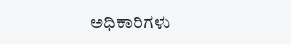ಅಧಿಕಾರಿಗಳು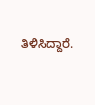ತಿಳಿಸಿದ್ದಾರೆ.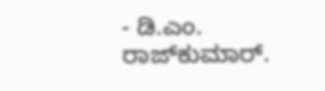- ಡಿ.ಎಂ. ರಾಜ್‍ಕುಮಾರ್.